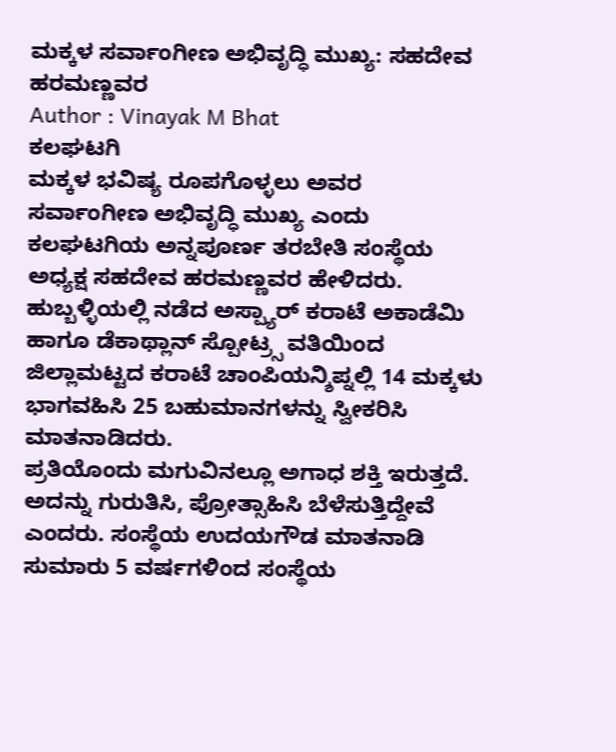ಮಕ್ಕಳ ಸರ್ವಾಂಗೀಣ ಅಭಿವೃದ್ಧಿ ಮುಖ್ಯ: ಸಹದೇವ ಹರಮಣ್ಣವರ
Author : Vinayak M Bhat
ಕಲಘಟಗಿ
ಮಕ್ಕಳ ಭವಿಷ್ಯ ರೂಪಗೊಳ್ಳಲು ಅವರ ಸರ್ವಾಂಗೀಣ ಅಭಿವೃದ್ಧಿ ಮುಖ್ಯ ಎಂದು ಕಲಘಟಗಿಯ ಅನ್ನಪೂರ್ಣ ತರಬೇತಿ ಸಂಸ್ಥೆಯ ಅಧ್ಯಕ್ಷ ಸಹದೇವ ಹರಮಣ್ಣವರ ಹೇಳಿದರು.
ಹುಬ್ಬಳ್ಳಿಯಲ್ಲಿ ನಡೆದ ಅಸ್ಪ್ಯಾರ್ ಕರಾಟೆ ಅಕಾಡೆಮಿ ಹಾಗೂ ಡೆಕಾಥ್ಲಾನ್ ಸ್ಪೋಟ್ರ್ಸ ವತಿಯಿಂದ ಜಿಲ್ಲಾಮಟ್ಟದ ಕರಾಟೆ ಚಾಂಪಿಯನ್ಶಿಪ್ನಲ್ಲಿ 14 ಮಕ್ಕಳು ಭಾಗವಹಿಸಿ 25 ಬಹುಮಾನಗಳನ್ನು ಸ್ವೀಕರಿಸಿ ಮಾತನಾಡಿದರು.
ಪ್ರತಿಯೊಂದು ಮಗುವಿನಲ್ಲೂ ಅಗಾಧ ಶಕ್ತಿ ಇರುತ್ತದೆ. ಅದನ್ನು ಗುರುತಿಸಿ, ಪ್ರೋತ್ಸಾಹಿಸಿ ಬೆಳೆಸುತ್ತಿದ್ದೇವೆ ಎಂದರು. ಸಂಸ್ಥೆಯ ಉದಯಗೌಡ ಮಾತನಾಡಿ ಸುಮಾರು 5 ವರ್ಷಗಳಿಂದ ಸಂಸ್ಥೆಯ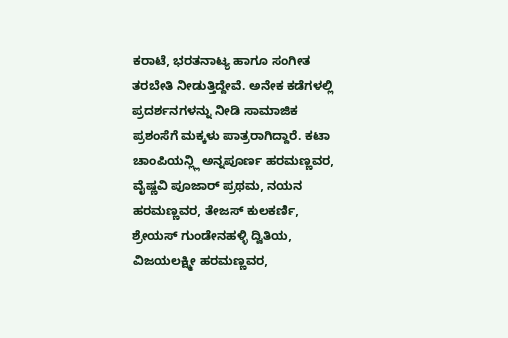ಕರಾಟೆ, ಭರತನಾಟ್ಯ ಹಾಗೂ ಸಂಗೀತ ತರಬೇತಿ ನೀಡುತ್ತಿದ್ದೇವೆ. ಅನೇಕ ಕಡೆಗಳಲ್ಲಿ ಪ್ರದರ್ಶನಗಳನ್ನು ನೀಡಿ ಸಾಮಾಜಿಕ ಪ್ರಶಂಸೆಗೆ ಮಕ್ಕಳು ಪಾತ್ರರಾಗಿದ್ದಾರೆ. ಕಟಾ ಚಾಂಪಿಯನ್ಲ್ಲಿ ಅನ್ನಪೂರ್ಣ ಹರಮಣ್ಣವರ, ವೈಷ್ಣವಿ ಪೂಜಾರ್ ಪ್ರಥಮ, ನಯನ ಹರಮಣ್ಣವರ, ತೇಜಸ್ ಕುಲಕರ್ಣಿ, ಶ್ರೇಯಸ್ ಗುಂಡೇನಹಳ್ಳಿ ದ್ವಿತಿಯ, ವಿಜಯಲಕ್ಷ್ಮೀ ಹರಮಣ್ಣವರ,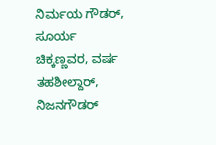ನಿರ್ಮಯ ಗೌಡರ್, ಸೂರ್ಯ ಚಿಕ್ಕಣ್ಣವರ, ವರ್ಷ ತಹಶೀಲ್ದಾರ್, ನಿಜನಗೌಡರ್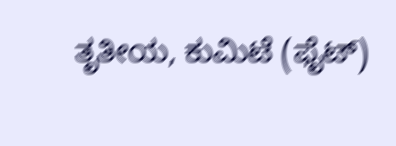ತೃತೀಯ, ಕುಮಿಟೆ (ಫೈಟ್)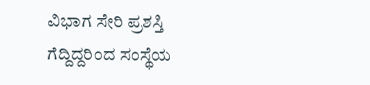ವಿಭಾಗ ಸೇರಿ ಪ್ರಶಸ್ತಿ ಗೆದ್ದಿದ್ದರಿಂದ ಸಂಸ್ಥೆಯ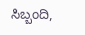ಸಿಬ್ಬಂದಿ,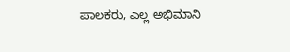ಪಾಲಕರು, ಎಲ್ಲ ಅಭಿಮಾನಿ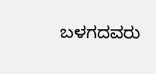ಬಳಗದವರು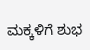ಮಕ್ಕಳಿಗೆ ಶುಭ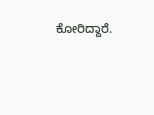ಕೋರಿದ್ದಾರೆ.